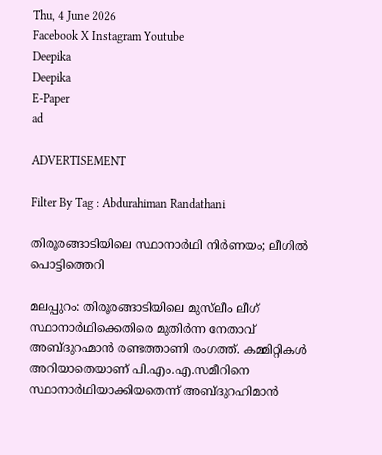Thu, 4 June 2026
Facebook X Instagram Youtube
Deepika
Deepika
E-Paper
ad

ADVERTISEMENT

Filter By Tag : Abdurahiman Randathani

തിരൂരങ്ങാടിയിലെ സ്ഥാനാർഥി നിർണയം; ലീഗിൽ പൊട്ടിത്തെറി

മലപ്പുറം: തിരൂരങ്ങാടിയിലെ മുസ്‌ലീം ലീഗ് സ്ഥാനാർഥിക്കെതിരെ മുതിർന്ന നേതാവ് അബ്ദുറഹ്മാൻ രണ്ടത്താണി രംഗത്ത്. കമ്മിറ്റികൾ അറിയാതെയാണ് പി.എം.എ.സമീറിനെ സ്ഥാനാർഥിയാക്കിയതെന്ന് അബ്ദുറഹിമാൻ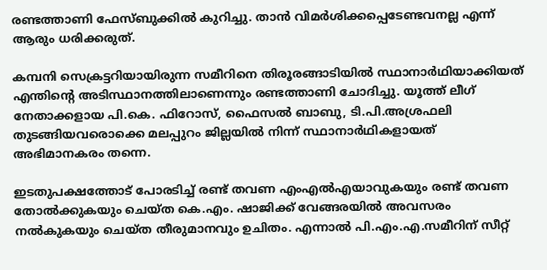രണ്ടത്താണി ഫേസ്ബുക്കിൽ കുറിച്ചു. താൻ വിമർശിക്കപ്പെടേണ്ടവനല്ല എന്ന് ആരും ധരിക്കരുത്.

കമ്പനി സെക്രട്ടറിയായിരുന്ന സമീറിനെ തിരൂരങ്ങാടിയിൽ സ്ഥാനാർഥിയാക്കിയത് എന്തിന്‍റെ അടിസ്ഥാനത്തിലാണെന്നും രണ്ടത്താണി ചോദിച്ചു. യൂത്ത് ലീഗ് നേതാക്കളായ പി.കെ. ഫിറോസ്, ഫൈസൽ ബാബു, ടി.പി.അശ്രഫലി തുടങ്ങിയവരൊക്കെ മലപ്പുറം ജില്ലയിൽ നിന്ന് സ്ഥാനാർഥികളായത് അഭിമാനകരം തന്നെ.

ഇടതുപക്ഷത്തോട് പോരടിച്ച് രണ്ട് തവണ എംഎൽഎയാവുകയും രണ്ട് തവണ തോൽക്കുകയും ചെയ്ത കെ.എം. ഷാജിക്ക് വേങ്ങരയിൽ അവസരം നൽകുകയും ചെയ്ത തീരുമാനവും ഉചിതം. എന്നാൽ പി.എം.എ.സമീറിന് സീറ്റ്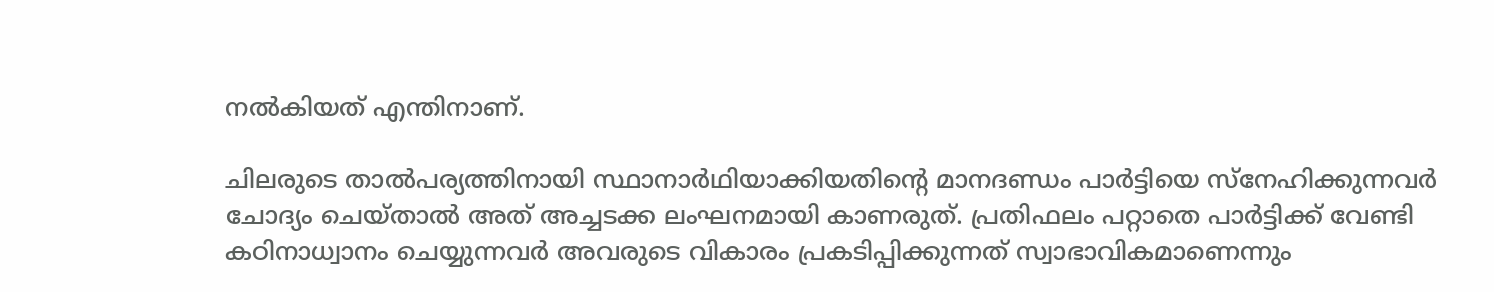നൽകിയത് എന്തിനാണ്.

ചിലരുടെ താൽപര്യത്തിനായി സ്ഥാനാർഥിയാക്കിയതിന്‍റെ മാനദണ്ഡം പാർട്ടിയെ സ്നേഹിക്കുന്നവർ ചോദ്യം ചെയ്താൽ അത് അച്ചടക്ക ലംഘനമായി കാണരുത്. പ്രതിഫലം പറ്റാതെ പാർട്ടിക്ക് വേണ്ടി കഠിനാധ്വാനം ചെയ്യുന്നവർ അവരുടെ വികാരം പ്രകടിപ്പിക്കുന്നത് സ്വാഭാവികമാണെന്നും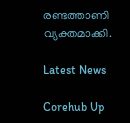രണ്ടത്താണി വ്യക്തമാക്കി.

Latest News

Corehub Up